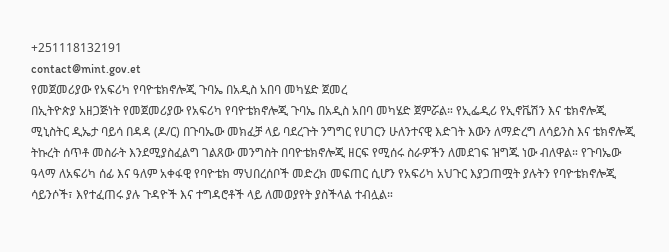+251118132191
contact@mint.gov.et
የመጀመሪያው የአፍሪካ የባዮቴክኖሎጂ ጉባኤ በአዲስ አበባ መካሄድ ጀመረ
በኢትዮጵያ አዘጋጅነት የመጀመሪያው የአፍሪካ የባዮቴክኖሎጂ ጉባኤ በአዲስ አበባ መካሄድ ጀምሯል። የኢፌዲሪ የኢኖቬሽን እና ቴክኖሎጂ ሚኒስትር ዲኤታ ባይሳ በዳዳ (ዶ/ር) በጉባኤው መክፈቻ ላይ ባደረጉት ንግግር የሀገርን ሁለንተናዊ እድገት እውን ለማድረግ ለሳይንስ እና ቴክኖሎጂ ትኩረት ሰጥቶ መስራት እንደሚያስፈልግ ገልጸው መንግስት በባዮቴክኖሎጂ ዘርፍ የሚሰሩ ስራዎችን ለመደገፍ ዝግጁ ነው ብለዋል። የጉባኤው ዓላማ ለአፍሪካ ሰፊ እና ዓለም አቀፋዊ የባዮቴክ ማህበረሰቦች መድረክ መፍጠር ሲሆን የአፍሪካ አህጉር እያጋጠሟት ያሉትን የባዮቴክኖሎጂ ሳይንሶች፣ እየተፈጠሩ ያሉ ጉዳዮች እና ተግዳሮቶች ላይ ለመወያየት ያስችላል ተብሏል።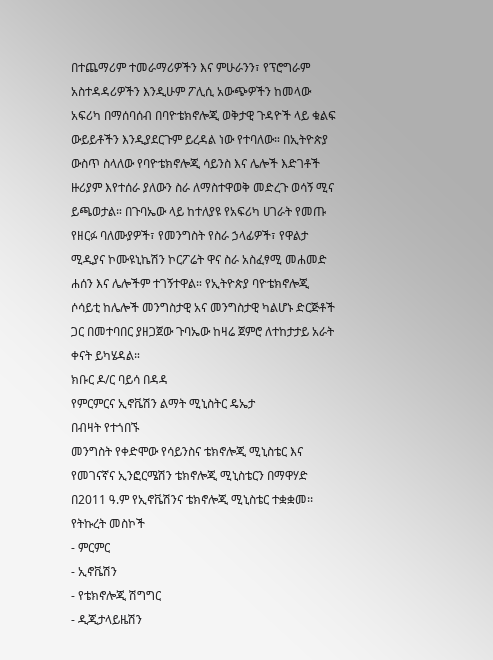በተጨማሪም ተመራማሪዎችን እና ምሁራንን፣ የፕሮግራም አስተዳዳሪዎችን እንዲሁም ፖሊሲ አውጭዎችን ከመላው አፍሪካ በማሰባሰብ በባዮቴክኖሎጂ ወቅታዊ ጉዳዮች ላይ ቁልፍ ውይይቶችን እንዲያደርጉም ይረዳል ነው የተባለው። በኢትዮጵያ ውስጥ ስላለው የባዮቴክኖሎጂ ሳይንስ እና ሌሎች እድገቶች ዙሪያም እየተሰራ ያለውን ስራ ለማስተዋወቅ መድረጉ ወሳኝ ሚና ይጫወታል። በጉባኤው ላይ ከተለያዩ የአፍሪካ ሀገራት የመጡ የዘርፉ ባለሙያዎች፣ የመንግስት የስራ ኃላፊዎች፣ የዋልታ ሚዲያና ኮሙዩኒኬሽን ኮርፖሬት ዋና ስራ አስፈፃሚ መሐመድ ሐሰን እና ሌሎችም ተገኝተዋል። የኢትዮጵያ ባዮቴክኖሎጂ ሶሳይቲ ከሌሎች መንግስታዊ አና መንግስታዊ ካልሆኑ ድርጅቶች ጋር በመተባበር ያዘጋጀው ጉባኤው ከዛሬ ጀምሮ ለተከታታይ አራት ቀናት ይካሄዳል።
ክቡር ዶ/ር ባይሳ በዳዳ
የምርምርና ኢኖቬሽን ልማት ሚኒስትር ዴኤታ
በብዛት የተጎበኙ
መንግስት የቀድሞው የሳይንስና ቴክኖሎጂ ሚኒስቴር እና የመገናኛና ኢንፎርሜሽን ቴክኖሎጂ ሚኒስቴርን በማዋሃድ በ2011 ዓ.ም የኢኖቬሽንና ቴክኖሎጂ ሚኒስቴር ተቋቋመ፡፡
የትኩረት መስኮች
- ምርምር
- ኢኖቬሽን
- የቴክኖሎጂ ሽግግር
- ዲጂታላይዜሽን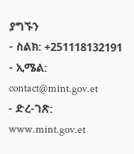ያግኙን
- ስልክ: +251118132191
- ኢሜል: contact@mint.gov.et
- ድረ-ገጽ: www.mint.gov.et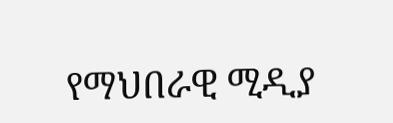የማህበራዊ ሚዲያ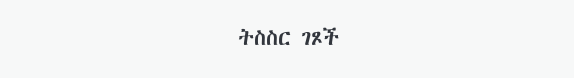ትስስር ገጾች